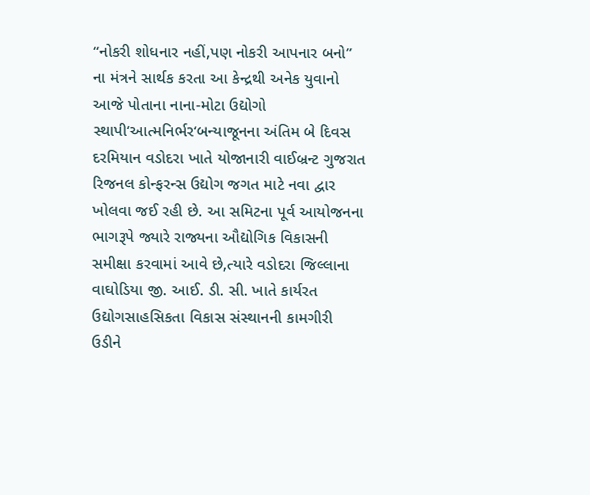“નોકરી શોધનાર નહીં,પણ નોકરી આપનાર બનો” ના મંત્રને સાર્થક કરતા આ કેન્દ્રથી અનેક યુવાનો આજે પોતાના નાના-મોટા ઉદ્યોગો સ્થાપી‘આત્મનિર્ભર‘બન્યાજૂનના અંતિમ બે દિવસ દરમિયાન વડોદરા ખાતે યોજાનારી વાઈબ્રન્ટ ગુજરાત રિજનલ કોન્ફરન્સ ઉદ્યોગ જગત માટે નવા દ્વાર ખોલવા જઈ રહી છે. આ સમિટના પૂર્વ આયોજનના ભાગરૂપે જ્યારે રાજ્યના ઔદ્યોગિક વિકાસની સમીક્ષા કરવામાં આવે છે,ત્યારે વડોદરા જિલ્લાના વાઘોડિયા જી. આઈ. ડી. સી. ખાતે કાર્યરત ઉદ્યોગસાહસિકતા વિકાસ સંસ્થાનની કામગીરી ઉડીને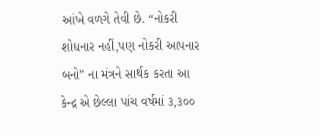આંખે વળગે તેવી છે. “નોકરી શોધનાર નહીં,પણ નોકરી આપનાર બનો” ના મંત્રને સાર્થક કરતા આ કેન્દ્ર એ છેલ્લા પાંચ વર્ષમાં ૩,૩૦૦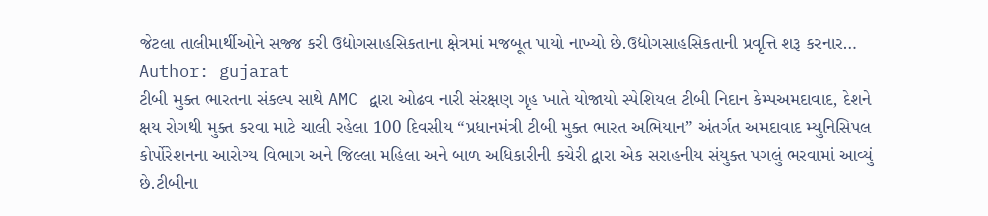જેટલા તાલીમાર્થીઓને સજ્જ કરી ઉદ્યોગસાહસિકતાના ક્ષેત્રમાં મજબૂત પાયો નાખ્યો છે.ઉદ્યોગસાહસિકતાની પ્રવૃત્તિ શરૂ કરનાર…
Author: gujarat
ટીબી મુક્ત ભારતના સંકલ્પ સાથે AMC દ્વારા ઓઢવ નારી સંરક્ષણ ગૃહ ખાતે યોજાયો સ્પેશિયલ ટીબી નિદાન કેમ્પઅમદાવાદ, દેશને ક્ષય રોગથી મુક્ત કરવા માટે ચાલી રહેલા 100 દિવસીય “પ્રધાનમંત્રી ટીબી મુક્ત ભારત અભિયાન” અંતર્ગત અમદાવાદ મ્યુનિસિપલ કોર્પોરેશનના આરોગ્ય વિભાગ અને જિલ્લા મહિલા અને બાળ અધિકારીની કચેરી દ્વારા એક સરાહનીય સંયુક્ત પગલું ભરવામાં આવ્યું છે.ટીબીના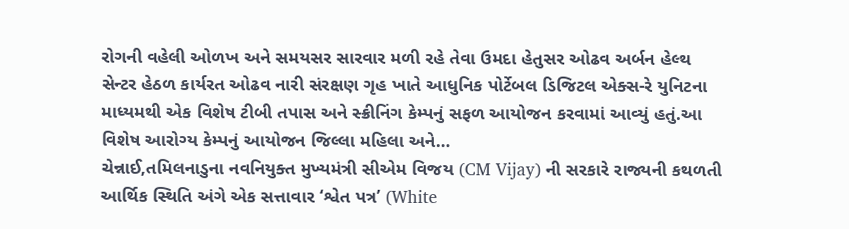રોગની વહેલી ઓળખ અને સમયસર સારવાર મળી રહે તેવા ઉમદા હેતુસર ઓઢવ અર્બન હેલ્થ સેન્ટર હેઠળ કાર્યરત ઓઢવ નારી સંરક્ષણ ગૃહ ખાતે આધુનિક પોર્ટેબલ ડિજિટલ એક્સ-રે યુનિટના માધ્યમથી એક વિશેષ ટીબી તપાસ અને સ્ક્રીનિંગ કેમ્પનું સફળ આયોજન કરવામાં આવ્યું હતું.આ વિશેષ આરોગ્ય કેમ્પનું આયોજન જિલ્લા મહિલા અને…
ચેન્નાઈ,તમિલનાડુના નવનિયુક્ત મુખ્યમંત્રી સીએમ વિજય (CM Vijay) ની સરકારે રાજ્યની કથળતી આર્થિક સ્થિતિ અંગે એક સત્તાવાર ‘શ્વેત પત્ર’ (White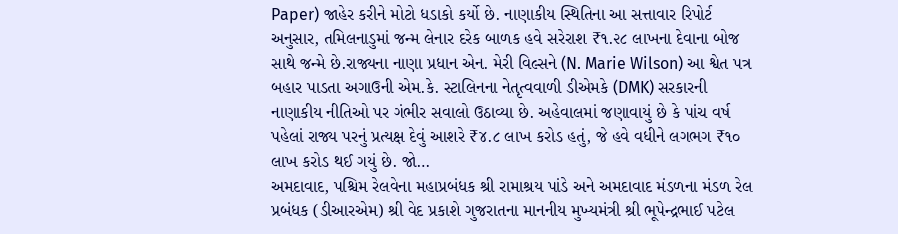Paper) જાહેર કરીને મોટો ધડાકો કર્યો છે. નાણાકીય સ્થિતિના આ સત્તાવાર રિપોર્ટ અનુસાર, તમિલનાડુમાં જન્મ લેનાર દરેક બાળક હવે સરેરાશ ₹૧.૨૮ લાખના દેવાના બોજ સાથે જન્મે છે.રાજ્યના નાણા પ્રધાન એન. મેરી વિલ્સને (N. Marie Wilson) આ શ્વેત પત્ર બહાર પાડતા અગાઉની એમ.કે. સ્ટાલિનના નેતૃત્વવાળી ડીએમકે (DMK) સરકારની નાણાકીય નીતિઓ પર ગંભીર સવાલો ઉઠાવ્યા છે. અહેવાલમાં જણાવાયું છે કે પાંચ વર્ષ પહેલાં રાજ્ય પરનું પ્રત્યક્ષ દેવું આશરે ₹૪.૮ લાખ કરોડ હતું, જે હવે વધીને લગભગ ₹૧૦ લાખ કરોડ થઈ ગયું છે. જો…
અમદાવાદ, પશ્ચિમ રેલવેના મહાપ્રબંધક શ્રી રામાશ્રય પાંડે અને અમદાવાદ મંડળના મંડળ રેલ પ્રબંધક (ડીઆરએમ) શ્રી વેદ પ્રકાશે ગુજરાતના માનનીય મુખ્યમંત્રી શ્રી ભૂપેન્દ્રભાઈ પટેલ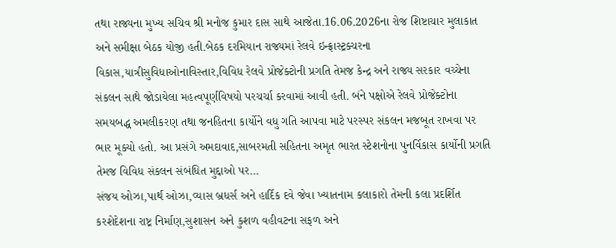તથા રાજ્યના મુખ્ય સચિવ શ્રી મનોજ કુમાર દાસ સાથે આજેતા.16.06.2026ના રોજ શિષ્ટાચાર મુલાકાત અને સમીક્ષા બેઠક યોજી હતી.બેઠક દરમિયાન રાજ્યમાં રેલવે ઇન્ફ્રાસ્ટ્રક્ચરના વિકાસ,યાત્રીસુવિધાઓનાવિસ્તાર,વિવિધ રેલવે પ્રોજેક્ટોની પ્રગતિ તેમજ કેન્દ્ર અને રાજ્ય સરકાર વચ્ચેના સંકલન સાથે જોડાયેલા મહત્વપૂર્ણવિષયો પરચર્ચા કરવામાં આવી હતી. બંને પક્ષોએ રેલવે પ્રોજેક્ટોના સમયબદ્ધ અમલીકરણ તથા જનહિતના કાર્યોને વધુ ગતિ આપવા માટે પરસ્પર સંકલન મજબૂત રાખવા પર ભાર મૂક્યો હતો. આ પ્રસંગે અમદાવાદ,સાબરમતી સહિતના અમૃત ભારત સ્ટેશનોના પુનર્વિકાસ કાર્યોની પ્રગતિ તેમજ વિવિધ સંકલન સંબંધિત મુદ્દાઓ પર…
સંજય ઓઝા,પાર્થ ઓઝા,વ્યાસ બ્રધર્સ અને હાર્દિક દવે જેવા ખ્યાતનામ કલાકારો તેમની કલા પ્રદર્શિત કરશેદેશના રાષ્ટ્ર નિર્માણ,સુશાસન અને કુશળ વહીવટના સફળ અને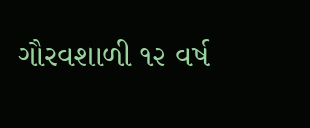ગૌરવશાળી ૧૨ વર્ષ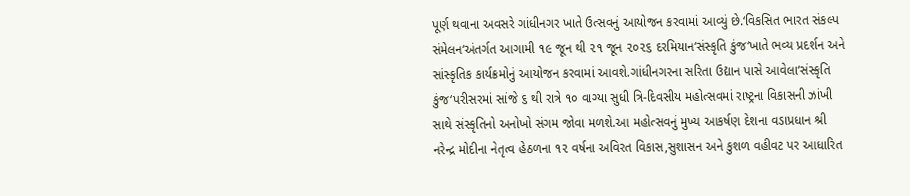પૂર્ણ થવાના અવસરે ગાંધીનગર ખાતે ઉત્સવનું આયોજન કરવામાં આવ્યું છે.‘વિકસિત ભારત સંકલ્પ સંમેલન‘અંતર્ગત આગામી ૧૯ જૂન થી ૨૧ જૂન ૨૦૨૬ દરમિયાન‘સંસ્કૃતિ કુંજ‘ખાતે ભવ્ય પ્રદર્શન અને સાંસ્કૃતિક કાર્યક્રમોનું આયોજન કરવામાં આવશે.ગાંધીનગરના સરિતા ઉદ્યાન પાસે આવેલા‘સંસ્કૃતિ કુંજ‘પરીસરમાં સાંજે ૬ થી રાત્રે ૧૦ વાગ્યા સુધી ત્રિ-દિવસીય મહોત્સવમાં રાષ્ટ્રના વિકાસની ઝાંખી સાથે સંસ્કૃતિનો અનોખો સંગમ જોવા મળશે.આ મહોત્સવનું મુખ્ય આકર્ષણ દેશના વડાપ્રધાન શ્રી નરેન્દ્ર મોદીના નેતૃત્વ હેઠળના ૧૨ વર્ષના અવિરત વિકાસ,સુશાસન અને કુશળ વહીવટ પર આધારિત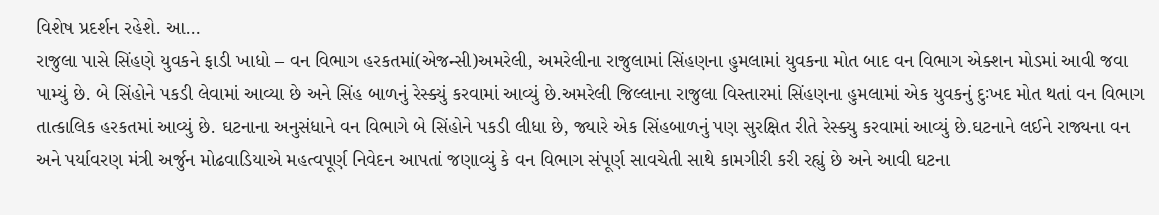વિશેષ પ્રદર્શન રહેશે. આ…
રાજુલા પાસે સિંહણે યુવકને ફાડી ખાધો – વન વિભાગ હરકતમાં(એજન્સી)અમરેલી, અમરેલીના રાજુલામાં સિંહણના હુમલામાં યુવકના મોત બાદ વન વિભાગ એક્શન મોડમાં આવી જવા પામ્યું છે. બે સિંહોને પકડી લેવામાં આવ્યા છે અને સિંહ બાળનું રેસ્ક્યું કરવામાં આવ્યું છે.અમરેલી જિલ્લાના રાજુલા વિસ્તારમાં સિંહણના હુમલામાં એક યુવકનું દુઃખદ મોત થતાં વન વિભાગ તાત્કાલિક હરકતમાં આવ્યું છે. ઘટનાના અનુસંધાને વન વિભાગે બે સિંહોને પકડી લીધા છે, જ્યારે એક સિંહબાળનું પણ સુરક્ષિત રીતે રેસ્ક્યુ કરવામાં આવ્યું છે.ઘટનાને લઈને રાજ્યના વન અને પર્યાવરણ મંત્રી અર્જુન મોઢવાડિયાએ મહત્વપૂર્ણ નિવેદન આપતાં જણાવ્યું કે વન વિભાગ સંપૂર્ણ સાવચેતી સાથે કામગીરી કરી રહ્યું છે અને આવી ઘટના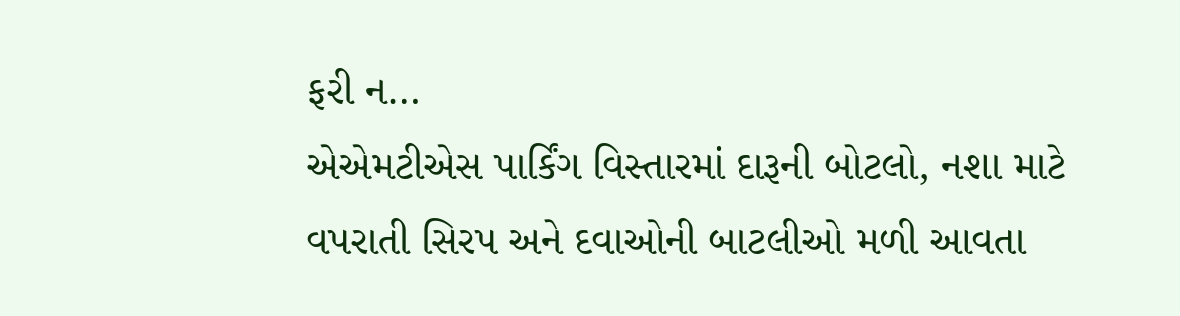ફરી ન…
એએમટીએસ પાર્કિંગ વિસ્તારમાં દારૂની બોટલો, નશા માટે વપરાતી સિરપ અને દવાઓની બાટલીઓ મળી આવતા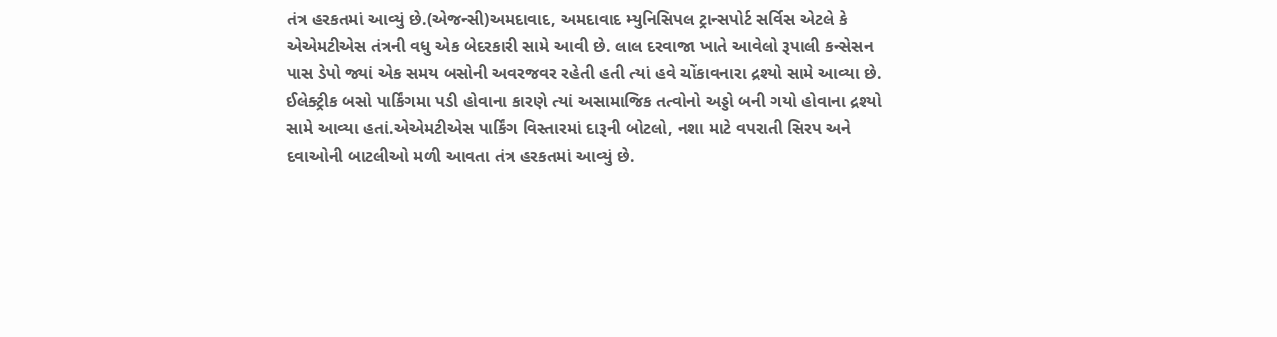તંત્ર હરકતમાં આવ્યું છે.(એજન્સી)અમદાવાદ, અમદાવાદ મ્યુનિસિપલ ટ્રાન્સપોર્ટ સર્વિસ એટલે કે એએમટીએસ તંત્રની વધુ એક બેદરકારી સામે આવી છે. લાલ દરવાજા ખાતે આવેલો રૂપાલી કન્સેસન પાસ ડેપો જ્યાં એક સમય બસોની અવરજવર રહેતી હતી ત્યાં હવે ચોંકાવનારા દ્રશ્યો સામે આવ્યા છે. ઈલેક્ટ્રીક બસો પાર્કિંગમા પડી હોવાના કારણે ત્યાં અસામાજિક તત્વોનો અડ્ડો બની ગયો હોવાના દ્રશ્યો સામે આવ્યા હતાં.એએમટીએસ પાર્કિંગ વિસ્તારમાં દારૂની બોટલો, નશા માટે વપરાતી સિરપ અને દવાઓની બાટલીઓ મળી આવતા તંત્ર હરકતમાં આવ્યું છે.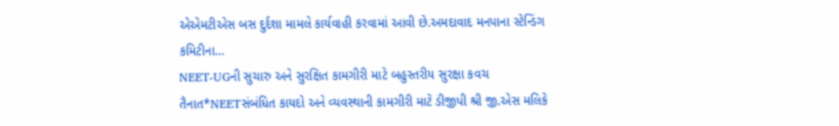એએમટીએસ બસ દુર્દશા મામલે કાર્યવાહી કરવામાં આવી છે.અમદાવાદ મનપાના સ્ટેન્ડિંગ કમિટીના…
NEET-UGની સુચારુ અને સુરક્ષિત કામગીરી માટે બહુસ્તરીય સુરક્ષા કવચ તૈનાત*NEETસંબંધિત કાયદો અને વ્યવસ્થાની કામગીરી માટે ડીજીપી શ્રી જી.એસ મલિકે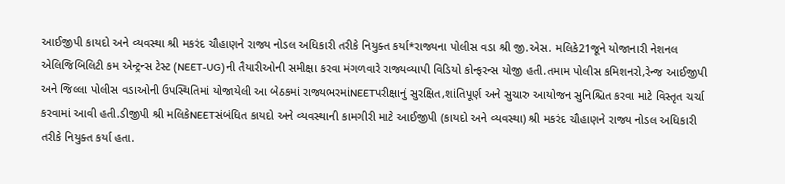આઈજીપી કાયદો અને વ્યવસ્થા શ્રી મકરંદ ચૌહાણને રાજ્ય નોડલ અધિકારી તરીકે નિયુક્ત કર્યા*રાજ્યના પોલીસ વડા શ્રી જી.એસ. મલિકે21જૂને યોજાનારી નેશનલ એલિજિબિલિટી કમ એન્ટ્રન્સ ટેસ્ટ (NEET-UG)ની તૈયારીઓની સમીક્ષા કરવા મંગળવારે રાજ્યવ્યાપી વિડિયો કોન્ફરન્સ યોજી હતી.તમામ પોલીસ કમિશનરો,રેન્જ આઈજીપી અને જિલ્લા પોલીસ વડાઓની ઉપસ્થિતિમાં યોજાયેલી આ બેઠકમાં રાજ્યભરમાંNEETપરીક્ષાનું સુરક્ષિત,શાંતિપૂર્ણ અને સુચારુ આયોજન સુનિશ્ચિત કરવા માટે વિસ્તૃત ચર્ચા કરવામાં આવી હતી.ડીજીપી શ્રી મલિકેNEETસંબંધિત કાયદો અને વ્યવસ્થાની કામગીરી માટે આઈજીપી (કાયદો અને વ્યવસ્થા) શ્રી મકરંદ ચૌહાણને રાજ્ય નોડલ અધિકારી તરીકે નિયુક્ત કર્યા હતા.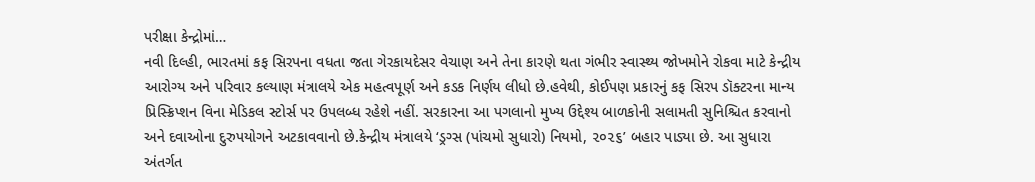પરીક્ષા કેન્દ્રોમાં…
નવી દિલ્હી, ભારતમાં કફ સિરપના વધતા જતા ગેરકાયદેસર વેચાણ અને તેના કારણે થતા ગંભીર સ્વાસ્થ્ય જોખમોને રોકવા માટે કેન્દ્રીય આરોગ્ય અને પરિવાર કલ્યાણ મંત્રાલયે એક મહત્વપૂર્ણ અને કડક નિર્ણય લીધો છે.હવેથી, કોઈપણ પ્રકારનું કફ સિરપ ડૉક્ટરના માન્ય પ્રિસ્ક્રિપ્શન વિના મેડિકલ સ્ટોર્સ પર ઉપલબ્ધ રહેશે નહીં. સરકારના આ પગલાનો મુખ્ય ઉદ્દેશ્ય બાળકોની સલામતી સુનિશ્ચિત કરવાનો અને દવાઓના દુરુપયોગને અટકાવવાનો છે.કેન્દ્રીય મંત્રાલયે ‘ડ્રગ્સ (પાંચમો સુધારો) નિયમો, ૨૦૨૬’ બહાર પાડ્યા છે. આ સુધારા અંતર્ગત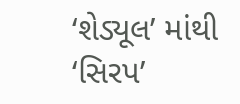‘શેડ્યૂલ’ માંથી ‘સિરપ’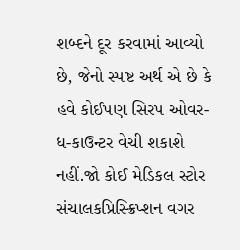શબ્દને દૂર કરવામાં આવ્યો છે, જેનો સ્પષ્ટ અર્થ એ છે કે હવે કોઈપણ સિરપ ઓવર-ધ-કાઉન્ટર વેચી શકાશે નહીં.જો કોઈ મેડિકલ સ્ટોર સંચાલકપ્રિસ્ક્રિપ્શન વગર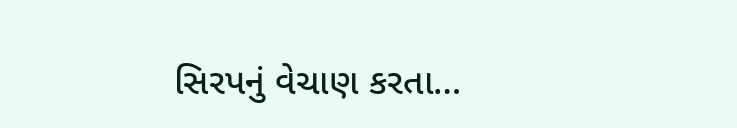સિરપનું વેચાણ કરતા…